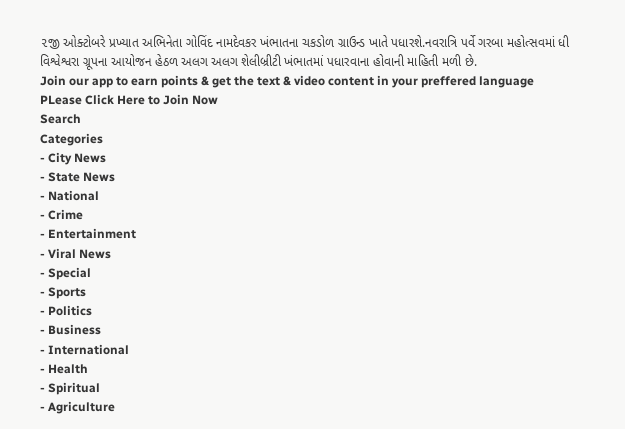૨જી ઓક્ટોબરે પ્રખ્યાત અભિનેતા ગોવિંદ નામદેવકર ખંભાતના ચકડોળ ગ્રાઉન્ડ ખાતે પધારશે.નવરાત્રિ પર્વે ગરબા મહોત્સવમાં ધી વિશ્વેશ્વરા ગ્રૂપના આયોજન હેઠળ અલગ અલગ શેલીબ્રીટી ખંભાતમાં પધારવાના હોવાની માહિતી મળી છે.
Join our app to earn points & get the text & video content in your preffered language
PLease Click Here to Join Now
Search
Categories
- City News
- State News
- National
- Crime
- Entertainment
- Viral News
- Special
- Sports
- Politics
- Business
- International
- Health
- Spiritual
- Agriculture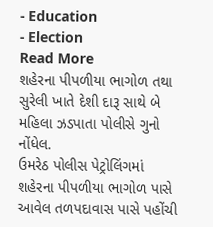- Education
- Election
Read More
શહેરના પીપળીયા ભાગોળ તથા સુરેલી ખાતે દેશી દારૂ સાથે બે મહિલા ઝડપાતા પોલીસે ગુનો નોંધેલ.
ઉમરેઠ પોલીસ પેટ્રોલિંગમાં શહેરના પીપળીયા ભાગોળ પાસે આવેલ તળપદાવાસ પાસે પહોંચી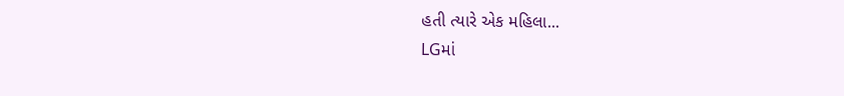હતી ત્યારે એક મહિલા...
LGમાં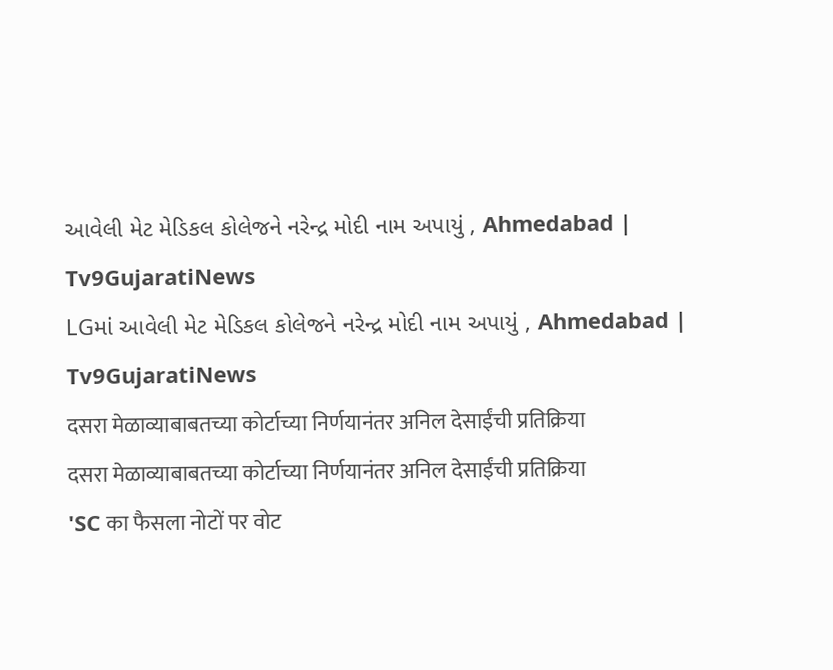આવેલી મેટ મેડિકલ કોલેજને નરેન્દ્ર મોદી નામ અપાયું , Ahmedabad | Tv9GujaratiNews
LGમાં આવેલી મેટ મેડિકલ કોલેજને નરેન્દ્ર મોદી નામ અપાયું , Ahmedabad | Tv9GujaratiNews
दसरा मेळाव्याबाबतच्या कोर्टाच्या निर्णयानंतर अनिल देसाईंची प्रतिक्रिया
दसरा मेळाव्याबाबतच्या कोर्टाच्या निर्णयानंतर अनिल देसाईंची प्रतिक्रिया
'SC का फैसला नोटों पर वोट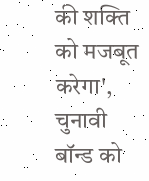की शक्ति को मजबूत करेगा', चुनावी बॉन्ड को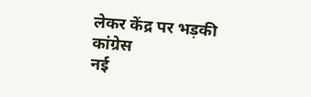लेकर केंद्र पर भड़की कांग्रेस
नई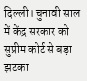दिल्ली। चुनावी साल में केंद्र सरकार को सुप्रीम कोर्ट से बड़ा झटका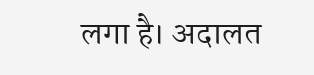लगा है। अदालत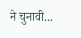ने चुनावी...